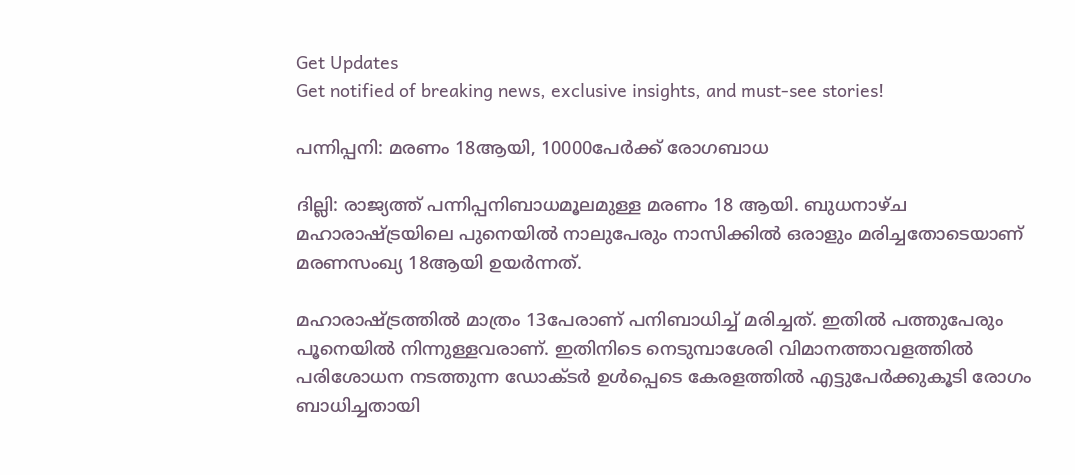Get Updates
Get notified of breaking news, exclusive insights, and must-see stories!

പന്നിപ്പനി: മരണം 18ആയി, 10000പേര്‍ക്ക്‌ രോഗബാധ

ദില്ലി: രാജ്യത്ത്‌ പന്നിപ്പനിബാധമൂലമുള്ള മരണം 18 ആയി. ബുധനാഴ്‌ച മഹാരാഷ്ട്രയിലെ പുനെയില്‍ നാലുപേരും നാസിക്കില്‍ ഒരാളും മരിച്ചതോടെയാണ്‌ മരണസംഖ്യ 18ആയി ഉയര്‍ന്നത്‌.

മഹാരാഷ്ട്രത്തില്‍ മാത്രം 13പേരാണ്‌ പനിബാധിച്ച്‌ മരിച്ചത്‌. ഇതില്‍ പത്തുപേരും പൂനെയില്‍ നിന്നുള്ളവരാണ്‌. ഇതിനിടെ നെടുമ്പാശേരി വിമാനത്താവളത്തില്‍ പരിശോധന നടത്തുന്ന ഡോക്ടര്‍ ഉള്‍പ്പെടെ കേരളത്തില്‍ എട്ടുപേര്‍ക്കുകൂടി രോഗം ബാധിച്ചതായി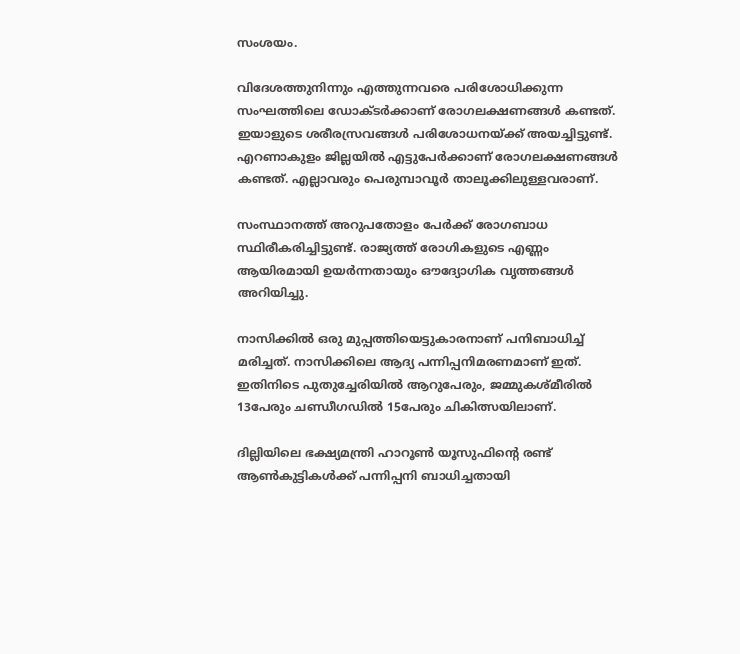സംശയം.

വിദേശത്തുനിന്നും എത്തുന്നവരെ പരിശോധിക്കുന്ന സംഘത്തിലെ ഡോക്ടര്‍ക്കാണ്‌ രോഗലക്ഷണങ്ങള്‍ കണ്ടത്‌. ഇയാളുടെ ശരീരസ്രവങ്ങള്‍ പരിശോധനയ്‌ക്ക്‌ അയച്ചിട്ടുണ്ട്‌. എറണാകുളം ജില്ലയില്‍ എട്ടുപേര്‍ക്കാണ്‌ രോഗലക്ഷണങ്ങള്‍ കണ്ടത്‌. എല്ലാവരും പെരുമ്പാവൂര്‍ താലൂക്കിലുള്ളവരാണ്‌.

സംസ്ഥാനത്ത്‌ അറുപതോളം പേര്‍ക്ക്‌ രോഗബാധ സ്ഥിരീകരിച്ചിട്ടുണ്ട്‌. രാജ്യത്ത്‌ രോഗികളുടെ എണ്ണം ആയിരമായി ഉയര്‍ന്നതായും ഔദ്യോഗിക വൃത്തങ്ങള്‍ അറിയിച്ചു.

നാസിക്കില്‍ ഒരു മുപ്പത്തിയെട്ടുകാരനാണ്‌ പനിബാധിച്ച്‌ മരിച്ചത്‌. നാസിക്കിലെ ആദ്യ പന്നിപ്പനിമരണമാണ്‌ ഇത്‌. ഇതിനിടെ പുതുച്ചേരിയില്‍ ആറുപേരും, ജമ്മുകശ്‌മീരില്‍ 13പേരും ചണ്ഡീഗഡില്‍ 15പേരും ചികിത്സയിലാണ്‌.

ദില്ലിയിലെ ഭക്ഷ്യമന്ത്രി ഹാറൂണ്‍ യൂസുഫിന്റെ രണ്ട്‌ ആണ്‍കുട്ടികള്‍ക്ക്‌ പന്നിപ്പനി ബാധിച്ചതായി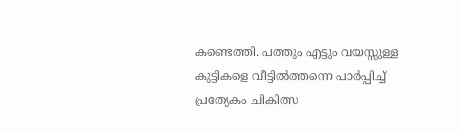കണ്ടെത്തി. പത്തും എട്ടും വയസ്സുള്ള കുട്ടികളെ വീട്ടില്‍ത്തന്നെ പാര്‍പ്പിച്ച് പ്രത്യേകം ചികിത്സ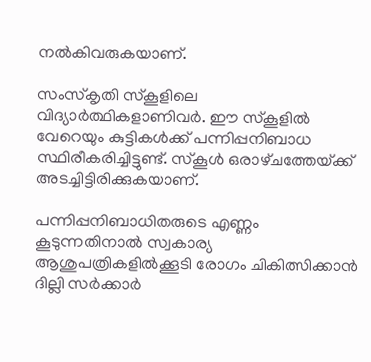നല്‍കിവരുകയാണ്‌.

സംസ്‌കൃതി സ്‌കൂളിലെ വിദ്യാര്‍ത്ഥികളാണിവര്‍. ഈ സ്‌കൂളില്‍ വേറെയും കുട്ടികള്‍ക്ക്‌ പന്നിപ്പനിബാധ സ്ഥിരീകരിച്ചിട്ടുണ്ട്‌. സ്‌കൂള്‍ ഒരാഴ്‌ചത്തേയ്‌ക്ക്‌ അടച്ചിട്ടിരിക്കുകയാണ്‌.

പന്നിപ്പനിബാധിതരുടെ എണ്ണം കൂടുന്നതിനാല്‍ സ്വകാര്യ ആശുപത്രികളില്‍ക്കൂടി രോഗം ചികിത്സിക്കാന്‍ ദില്ലി സര്‍ക്കാര്‍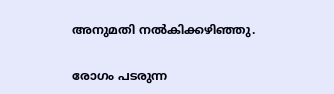അനുമതി നല്‍കിക്കഴിഞ്ഞു.

രോഗം പടരുന്ന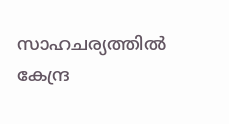സാഹചര്യത്തില്‍ കേന്ദ്ര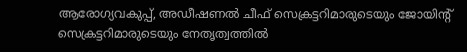ആരോഗ്യവകുപ്പ്‌, അഡീഷണല്‍ ചീഫ്‌ സെക്രട്ടറിമാരുടെയും ജോയിന്റ്‌ സെക്രട്ടറിമാരുടെയും നേതൃത്വത്തില്‍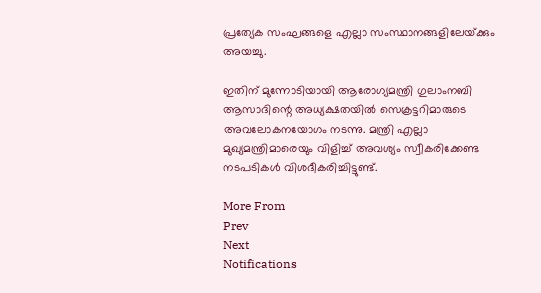പ്രത്യേക സംഘങ്ങളെ എല്ലാ സംസ്ഥാനങ്ങളിലേയ്‌ക്കും അയച്ചു.

ഇതിന്‌ മുന്നോടിയായി ആരോഗ്യമന്ത്രി ഗുലാംനബി ആസാദിന്റെ അധ്യക്ഷതയില്‍ സെക്രട്ടറിമാരുടെ അവലോകനയോഗം നടന്നു. മന്ത്രി എല്ലാ മുഖ്യമന്ത്രിമാരെയും വിളിച്ച്‌ അവശ്യം സ്വീകരിക്കേണ്ട നടപടികള്‍ വിശദീകരിച്ചിട്ടുണ്ട്‌.

More From
Prev
Next
Notifications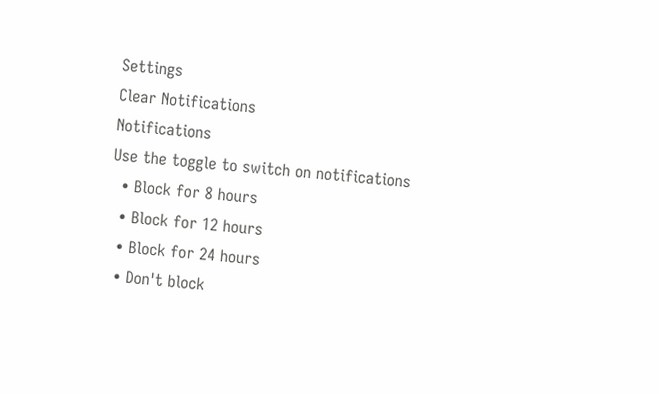Settings
Clear Notifications
Notifications
Use the toggle to switch on notifications
  • Block for 8 hours
  • Block for 12 hours
  • Block for 24 hours
  • Don't block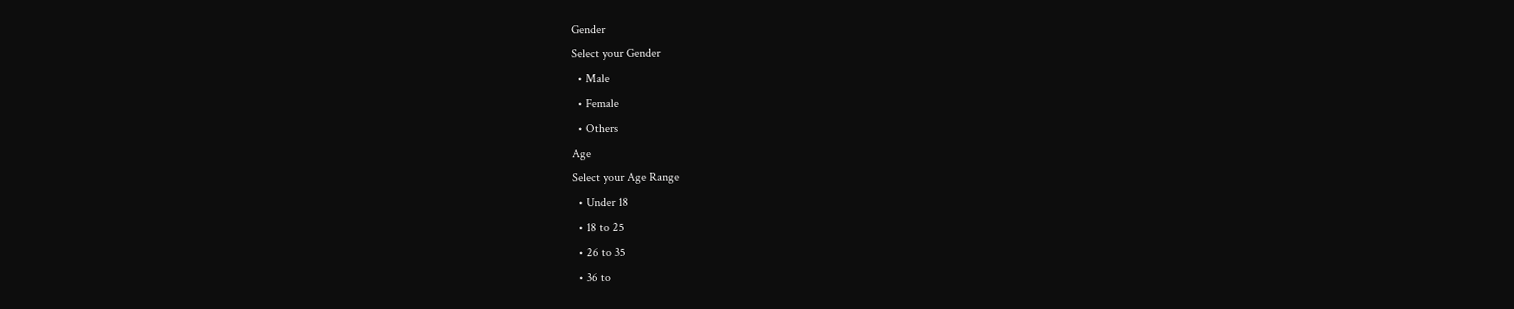Gender
Select your Gender
  • Male
  • Female
  • Others
Age
Select your Age Range
  • Under 18
  • 18 to 25
  • 26 to 35
  • 36 to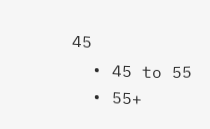45
  • 45 to 55
  • 55+